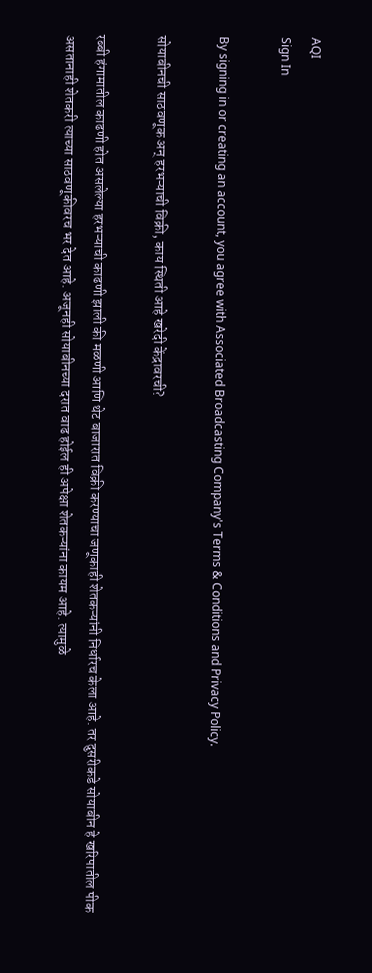AQI
Sign In

By signing in or creating an account, you agree with Associated Broadcasting Company's Terms & Conditions and Privacy Policy.

सोयाबीनची साठवणूक अन् हरभऱ्याची विक्री, काय स्थिती आहे खरेदी केंद्रावरची?

रब्बी हंगामातील काढणी होत असलेल्या हरभऱ्याची काढणी झाली की मळणी आणि थेट बाजारात विक्री करण्याचा जणूकाही शेतकऱ्यांनी निर्धारच केला आहे. तर दुसरीकडे सोयाबीन हे खरिपातील पीक असतानाही शेतकरी त्याच्या साठवणूकीवरच भर देत आहे. अजूनही सोयाबीनच्या दरात वाढ होईल ही अपेक्षा शेतकऱ्यांना कायम आहे. त्यामुळे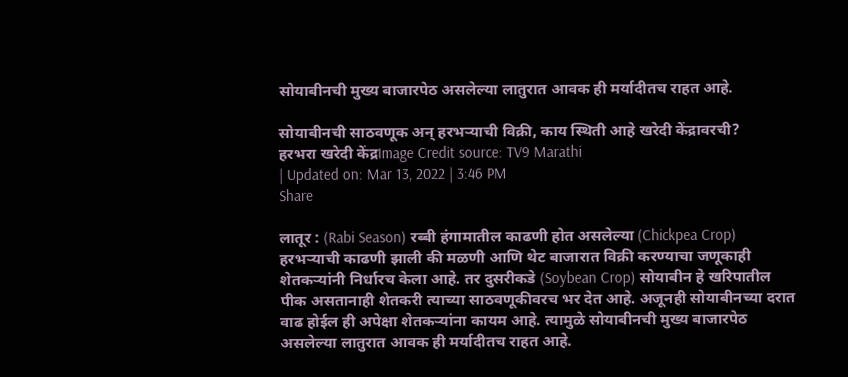सोयाबीनची मुख्य बाजारपेठ असलेल्या लातुरात आवक ही मर्यादीतच राहत आहे.

सोयाबीनची साठवणूक अन् हरभऱ्याची विक्री, काय स्थिती आहे खरेदी केंद्रावरची?
हरभरा खरेदी केंद्रImage Credit source: TV9 Marathi
| Updated on: Mar 13, 2022 | 3:46 PM
Share

लातूर : (Rabi Season) रब्बी हंगामातील काढणी होत असलेल्या (Chickpea Crop) हरभऱ्याची काढणी झाली की मळणी आणि थेट बाजारात विक्री करण्याचा जणूकाही शेतकऱ्यांनी निर्धारच केला आहे. तर दुसरीकडे (Soybean Crop) सोयाबीन हे खरिपातील पीक असतानाही शेतकरी त्याच्या साठवणूकीवरच भर देत आहे. अजूनही सोयाबीनच्या दरात वाढ होईल ही अपेक्षा शेतकऱ्यांना कायम आहे. त्यामुळे सोयाबीनची मुख्य बाजारपेठ असलेल्या लातुरात आवक ही मर्यादीतच राहत आहे.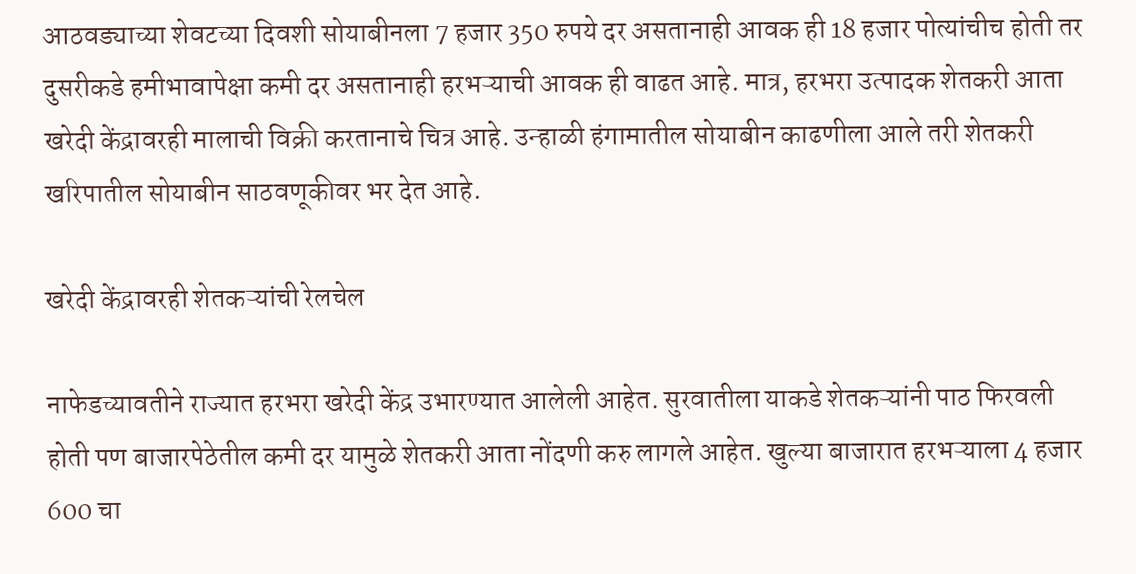आठवड्याच्या शेवटच्या दिवशी सोयाबीनला 7 हजार 350 रुपये दर असतानाही आवक ही 18 हजार पोत्यांचीच होती तर दुसरीकडे हमीभावापेक्षा कमी दर असतानाही हरभऱ्याची आवक ही वाढत आहे. मात्र, हरभरा उत्पादक शेतकरी आता खरेदी केंद्रावरही मालाची विक्री करतानाचे चित्र आहे. उन्हाळी हंगामातील सोयाबीन काढणीला आले तरी शेतकरी खरिपातील सोयाबीन साठवणूकीवर भर देत आहे.

खरेदी केंद्रावरही शेतकऱ्यांची रेलचेल

नाफेडच्यावतीने राज्यात हरभरा खरेदी केंद्र उभारण्यात आलेली आहेत. सुरवातीला याकडे शेतकऱ्यांनी पाठ फिरवली होती पण बाजारपेठेतील कमी दर यामुळे शेतकरी आता नोंदणी करु लागले आहेत. खुल्या बाजारात हरभऱ्याला 4 हजार 600 चा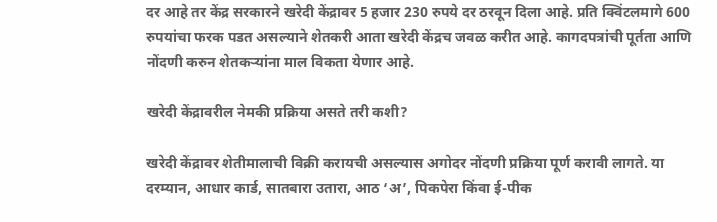दर आहे तर केंद्र सरकारने खरेदी केंद्रावर 5 हजार 230 रुपये दर ठरवून दिला आहे. प्रति क्विंटलमागे 600 रुपयांचा फरक पडत असल्याने शेतकरी आता खरेदी केंद्रच जवळ करीत आहे. कागदपत्रांची पूर्तता आणि नोंदणी करुन शेतकऱ्यांना माल विकता येणार आहे.

खरेदी केंद्रावरील नेमकी प्रक्रिया असते तरी कशी?

खरेदी केंद्रावर शेतीमालाची विक्री करायची असल्यास अगोदर नोंदणी प्रक्रिया पूर्ण करावी लागते. या दरम्यान, आधार कार्ड, सातबारा उतारा, आठ ‘अ’, पिकपेरा किंवा ई-पीक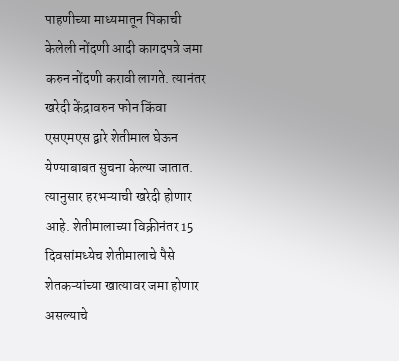पाहणीच्या माध्यमातून पिकाची केलेली नोंदणी आदी कागदपत्रे जमा करुन नोंदणी करावी लागते. त्यानंतर खरेदी केंद्रावरुन फोन किंवा एसएमएस द्वारे शेतीमाल घेऊन येण्याबाबत सुचना केल्या जातात. त्यानुसार हरभऱ्याची खरेदी होणार आहे. शेतीमालाच्या विक्रीनंतर 15 दिवसांमध्येच शेतीमालाचे पैसे शेतकऱ्यांच्या खात्यावर जमा होणार असल्याचे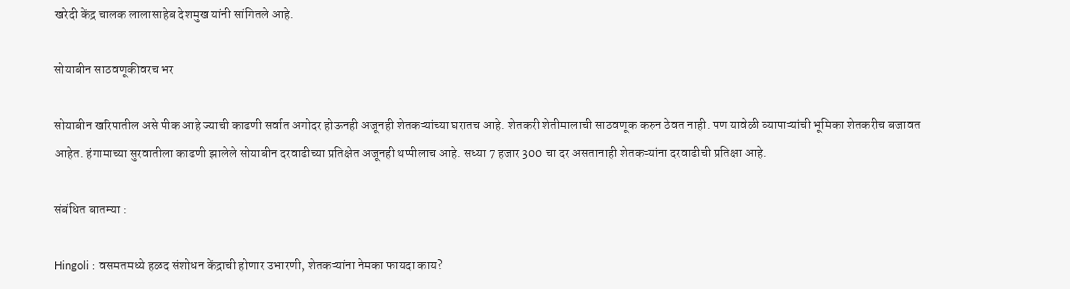खरेदी केंद्र चालक लालासाहेब देशमुख यांनी सांगितले आहे.

सोयाबीन साठवणूकीवरच भर

सोयाबीन खरिपातील असे पीक आहे ज्याची काढणी सर्वात अगोदर होऊनही अजूनही शेतकऱ्यांच्या घरातच आहे. शेतकरी शेतीमालाची साठवणूक करुन ठेवत नाही. पण यावेळी व्यापाऱ्यांची भूमिका शेतकरीच बजावत आहेत. हंगामाच्या सुरवातीला काढणी झालेले सोयाबीन दरवाढीच्या प्रतिक्षेत अजूनही थप्पीलाच आहे. सध्या 7 हजार 300 चा दर असतानाही शेतकऱ्यांना दरवाढीची प्रतिक्षा आहे.

संबंधित बातम्या :

Hingoli : वसमतमध्ये हळद संशोधन केंद्राची होणार उभारणी, शेतकऱ्यांना नेमका फायदा काय?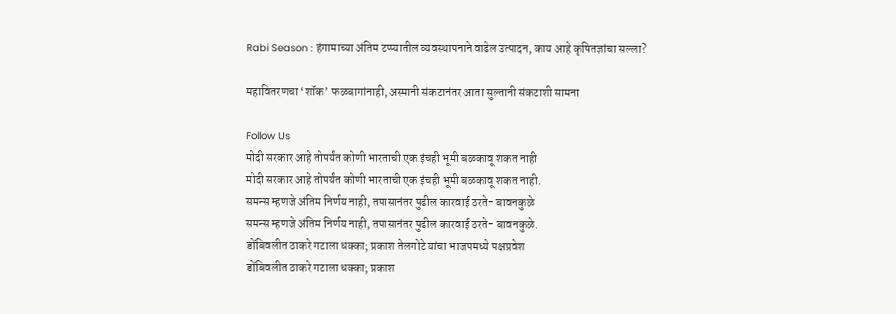Rabi Season : हंगामाच्या अंतिम टप्प्यातील व्यवस्थापनाने वाढेल उत्पादन, काय आहे कृषितज्ञांचा सल्ला?

महावितरणचा ‘शॉक’ फळबागांनाही, अस्मानी संकटानंतर आता सुल्तानी संकटाशी सामना

Follow Us
मोदी सरकार आहे तोपर्यंत कोणी भारताची एक इंचही भूमी बळकावू शकत नाही
मोदी सरकार आहे तोपर्यंत कोणी भारताची एक इंचही भूमी बळकावू शकत नाही.
समन्स म्हणजे अंतिम निर्णय नाही, तपासानंतर पुढील कारवाई ठरते- बावनकुळे
समन्स म्हणजे अंतिम निर्णय नाही, तपासानंतर पुढील कारवाई ठरते- बावनकुळे.
डोंबिवलीत ठाकरे गटाला धक्का; प्रकाश तेलगोटे यांचा भाजपमध्ये पक्षप्रवेश
डोंबिवलीत ठाकरे गटाला धक्का; प्रकाश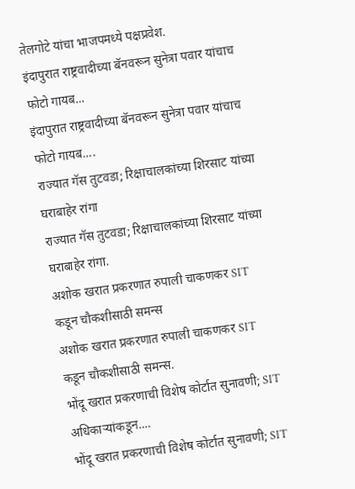तेलगोटे यांचा भाजपमध्ये पक्षप्रवेश.
इंदापुरात राष्ट्रवादीच्या बॅनवरून सुनेत्रा पवार यांचाच फोटो गायब...
इंदापुरात राष्ट्रवादीच्या बॅनवरून सुनेत्रा पवार यांचाच फोटो गायब....
राज्यात गॅस तुटवडा; रिक्षाचालकांच्या शिरसाट यांच्या घराबाहेर रांगा
राज्यात गॅस तुटवडा; रिक्षाचालकांच्या शिरसाट यांच्या घराबाहेर रांगा.
अशोक खरात प्रकरणात रुपाली चाकणकर SIT कडून चौकशीसाठी समन्स
अशोक खरात प्रकरणात रुपाली चाकणकर SIT कडून चौकशीसाठी समन्स.
भोंदू खरात प्रकरणाची विशेष कोर्टात सुनावणी; SIT अधिकाऱ्यांकडून....
भोंदू खरात प्रकरणाची विशेष कोर्टात सुनावणी; SIT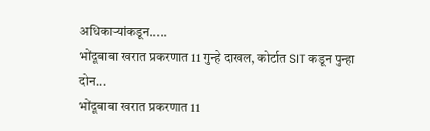अधिकाऱ्यांकडून.....
भोंदूबाबा खरात प्रकरणात 11 गुन्हे दाखल, कोर्टात SIT कडून पुन्हा दोन...
भोंदूबाबा खरात प्रकरणात 11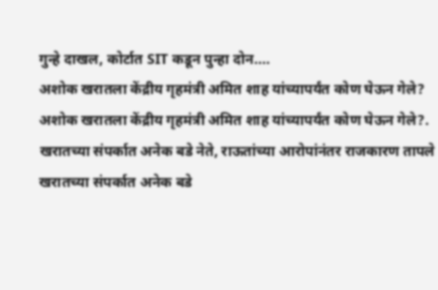गुन्हे दाखल, कोर्टात SIT कडून पुन्हा दोन....
अशोक खरातला केंद्रीय गृहमंत्री अमित शाह यांच्यापर्यंत कोण घेऊन गेले?
अशोक खरातला केंद्रीय गृहमंत्री अमित शाह यांच्यापर्यंत कोण घेऊन गेले?.
खरातच्या संपर्कात अनेक बडे नेते, राऊतांच्या आरोपांनंतर राजकारण तापले
खरातच्या संपर्कात अनेक बडे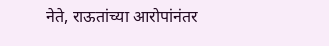नेते, राऊतांच्या आरोपांनंतर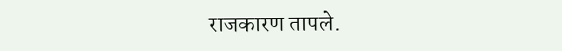राजकारण तापले.